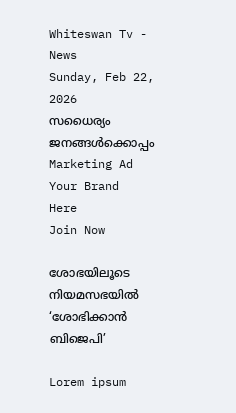Whiteswan Tv - News
Sunday, Feb 22, 2026
സധൈര്യം ജനങ്ങൾക്കൊപ്പം
Marketing Ad Your Brand
Here
Join Now

ശോഭയിലൂടെ നിയമസഭയിൽ ‘ശോഭിക്കാൻ ബിജെപി’

Lorem ipsum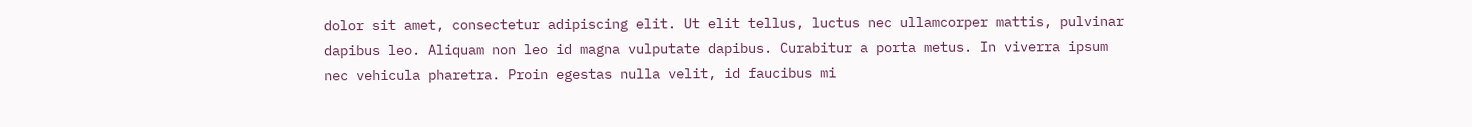dolor sit amet, consectetur adipiscing elit. Ut elit tellus, luctus nec ullamcorper mattis, pulvinar dapibus leo. Aliquam non leo id magna vulputate dapibus. Curabitur a porta metus. In viverra ipsum nec vehicula pharetra. Proin egestas nulla velit, id faucibus mi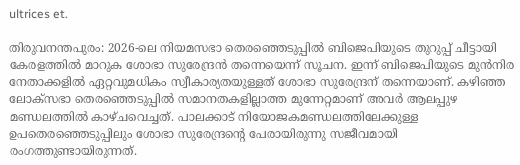ultrices et.

തിരുവനന്തപുരം: 2026-ലെ നിയമസഭാ തെരഞ്ഞെടുപ്പിൽ ബിജെപിയുടെ തുറുപ്പ് ചീട്ടായി കേരളത്തിൽ മാറുക ശോഭാ സുരേന്ദ്രൻ തന്നെയെന്ന് സൂചന. ഇന്ന് ബിജെപിയുടെ മുൻനിര നേതാക്കളിൽ ഏറ്റവുമധികം സ്വീകാര്യതയുള്ളത് ശോഭാ സുരേന്ദ്രന് തന്നെയാണ്. കഴിഞ്ഞ ലോക്സഭാ തെരഞ്ഞെടുപ്പിൽ സമാനതകളില്ലാത്ത മുന്നേറ്റമാണ് അവർ ആലപ്പുഴ മണ്ഡലത്തിൽ കാഴ്ചവെച്ചത്. പാലക്കാട് നിയോജകമണ്ഡലത്തിലേക്കുള്ള ഉപതെരഞ്ഞെടുപ്പിലും ശോഭാ സുരേന്ദ്രന്റെ പേരായിരുന്നു സജീവമായി രംഗത്തുണ്ടായിരുന്നത്.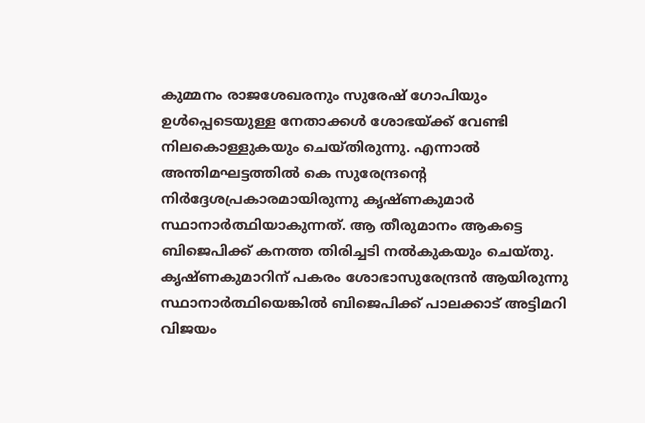കുമ്മനം രാജശേഖരനും സുരേഷ് ഗോപിയും ഉൾപ്പെടെയുള്ള നേതാക്കൾ ശോഭയ്ക്ക് വേണ്ടി നിലകൊള്ളുകയും ചെയ്തിരുന്നു. എന്നാൽ അന്തിമഘട്ടത്തിൽ കെ സുരേന്ദ്രന്റെ നിർദ്ദേശപ്രകാരമായിരുന്നു കൃഷ്ണകുമാർ സ്ഥാനാർത്ഥിയാകുന്നത്. ആ തീരുമാനം ആകട്ടെ ബിജെപിക്ക് കനത്ത തിരിച്ചടി നൽകുകയും ചെയ്തു. കൃഷ്ണകുമാറിന് പകരം ശോഭാസുരേന്ദ്രൻ ആയിരുന്നു സ്ഥാനാർത്ഥിയെങ്കിൽ ബിജെപിക്ക് പാലക്കാട് അട്ടിമറി വിജയം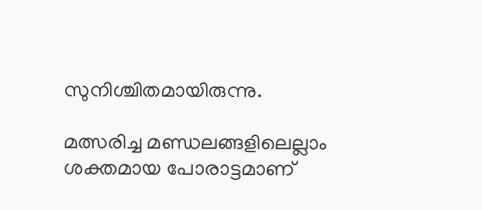സുനിശ്ചിതമായിരുന്നു.

മത്സരിച്ച മണ്ഡലങ്ങളിലെല്ലാം ശക്തമായ പോരാട്ടമാണ്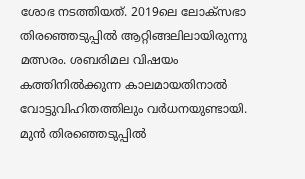ശോഭ നടത്തിയത്. 2019ലെ ലോക്സഭാ തിരഞ്ഞെടുപ്പിൽ ആറ്റിങ്ങലിലായിരുന്നു മത്സരം. ശബരിമല വിഷയം കത്തിനിൽക്കുന്ന കാലമായതിനാൽ വോട്ടുവിഹിതത്തിലും വർധനയുണ്ടായി. മുൻ തിരഞ്ഞെടുപ്പിൽ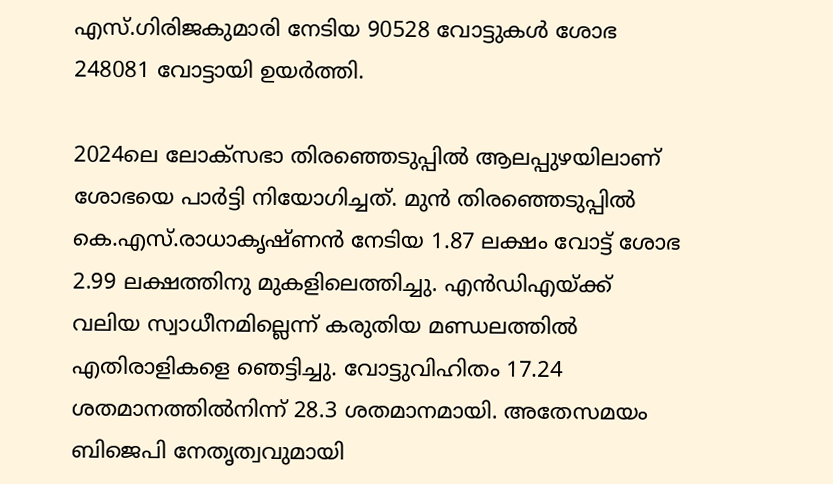എസ്.ഗിരിജകുമാരി നേടിയ 90528 വോട്ടുകൾ ശോഭ 248081 വോട്ടായി ഉയർത്തി.

2024ലെ ലോക്സഭാ തിരഞ്ഞെടുപ്പിൽ ആലപ്പുഴയിലാണ് ശോഭയെ പാർട്ടി നിയോഗിച്ചത്. മുൻ തിരഞ്ഞെടുപ്പിൽ കെ.എസ്.രാധാകൃഷ്ണൻ നേടിയ 1.87 ലക്ഷം വോട്ട് ശോഭ 2.99 ലക്ഷത്തിനു മുകളിലെത്തിച്ചു. എൻഡിഎയ്ക്ക് വലിയ സ്വാധീനമില്ലെന്ന് കരുതിയ മണ്ഡലത്തിൽ എതിരാളികളെ ഞെട്ടിച്ചു. വോട്ടുവിഹിതം 17.24 ശതമാനത്തിൽനിന്ന് 28.3 ശതമാനമായി. അതേസമയം ബിജെപി നേതൃത്വവുമായി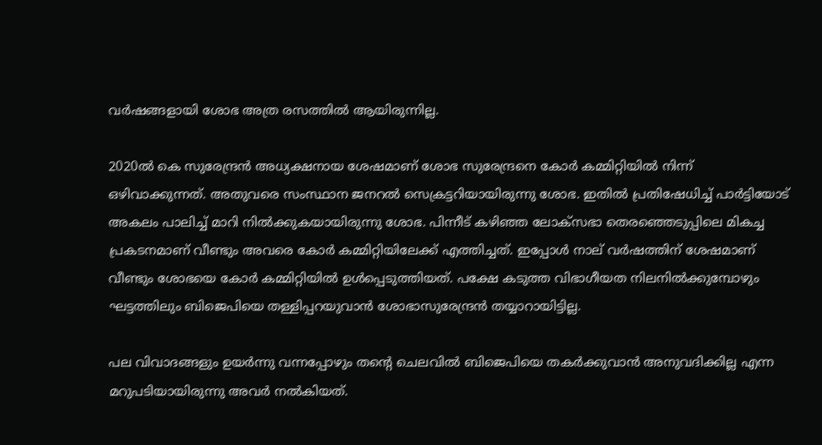വർഷങ്ങളായി ശോഭ അത്ര രസത്തിൽ ആയിരുന്നില്ല.

2020ല്‍ കെ സുരേന്ദ്രന്‍ അധ്യക്ഷനായ ശേഷമാണ് ശോഭ സുരേന്ദ്രനെ കോര്‍ കമ്മിറ്റിയില്‍ നിന്ന് ഒഴിവാക്കുന്നത്. അതുവരെ സംസ്ഥാന ജനറല്‍ സെക്രട്ടറിയായിരുന്നു ശോഭ. ഇതില്‍ പ്രതിഷേധിച്ച് പാര്‍ട്ടിയോട് അകലം പാലിച്ച് മാറി നില്‍ക്കുകയായിരുന്നു ശോഭ. പിന്നീട് കഴിഞ്ഞ ലോക്‌സഭാ തെരഞ്ഞെടുപ്പിലെ മികച്ച പ്രകടനമാണ് വീണ്ടും അവരെ കോർ കമ്മിറ്റിയിലേക്ക് എത്തിച്ചത്. ഇപ്പോള്‍ നാല് വര്‍ഷത്തിന് ശേഷമാണ് വീണ്ടും ശോഭയെ കോര്‍ കമ്മിറ്റിയില്‍ ഉള്‍പ്പെടുത്തിയത്. പക്ഷേ കടുത്ത വിഭാഗീയത നിലനിൽക്കുമ്പോഴും ഘട്ടത്തിലും ബിജെപിയെ തള്ളിപ്പറയുവാൻ ശോഭാസുരേന്ദ്രൻ തയ്യാറായിട്ടില്ല.

പല വിവാദങ്ങളും ഉയർന്നു വന്നപ്പോഴും തന്റെ ചെലവിൽ ബിജെപിയെ തകർക്കുവാൻ അനുവദിക്കില്ല എന്ന മറുപടിയായിരുന്നു അവർ നൽകിയത്.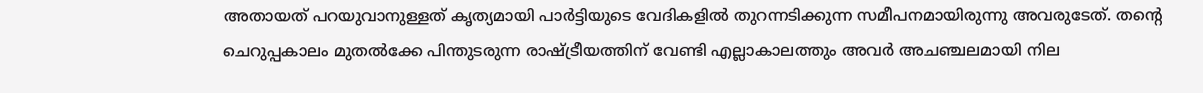അതായത് പറയുവാനുള്ളത് കൃത്യമായി പാർട്ടിയുടെ വേദികളിൽ തുറന്നടിക്കുന്ന സമീപനമായിരുന്നു അവരുടേത്. തന്റെ ചെറുപ്പകാലം മുതൽക്കേ പിന്തുടരുന്ന രാഷ്ട്രീയത്തിന് വേണ്ടി എല്ലാകാലത്തും അവർ അചഞ്ചലമായി നില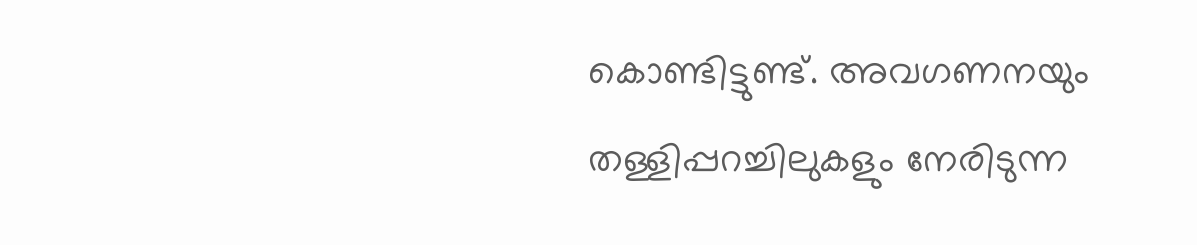കൊണ്ടിട്ടുണ്ട്. അവഗണനയും തള്ളിപ്പറച്ചിലുകളും നേരിടുന്ന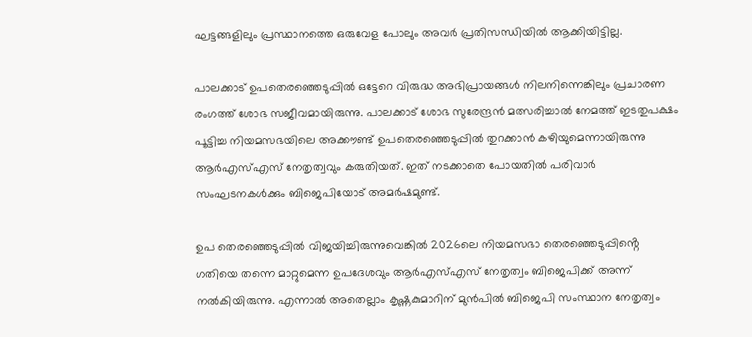ഘട്ടങ്ങളിലും പ്രസ്ഥാനത്തെ ഒരുവേള പോലും അവർ പ്രതിസന്ധിയിൽ ആക്കിയിട്ടില്ല.

പാലക്കാട് ഉപതെരഞ്ഞെടുപ്പിൽ ഒട്ടേറെ വിരുദ്ധ അഭിപ്രായങ്ങൾ നിലനിന്നെങ്കിലും പ്രചാരണ രംഗത്ത് ശോഭ സജീവമായിരുന്നു. പാലക്കാട് ശോഭ സുരേന്ദ്രൻ മത്സരിച്ചാൽ നേമത്ത് ഇടതുപക്ഷം പൂട്ടിച്ച നിയമസഭയിലെ അക്കൗണ്ട് ഉപതെരഞ്ഞെടുപ്പിൽ തുറക്കാൻ കഴിയുമെന്നായിരുന്നു ആർഎസ്എസ് നേതൃത്വവും കരുതിയത്. ഇത് നടക്കാതെ പോയതിൽ പരിവാർ സംഘടനകൾക്കും ബിജെപിയോട് അമർഷമുണ്ട്.

ഉപ തെരഞ്ഞെടുപ്പിൽ വിജയിച്ചിരുന്നുവെങ്കിൽ 2026ലെ നിയമസഭാ തെരഞ്ഞെടുപ്പിൻ്റെ ഗതിയെ തന്നെ മാറ്റുമെന്ന ഉപദേശവും ആർഎസ്എസ് നേതൃത്വം ബിജെപിക്ക് അന്ന് നൽകിയിരുന്നു. എന്നാൽ അതെല്ലാം കൃഷ്ണകുമാറിന് മുൻപിൽ ബിജെപി സംസ്ഥാന നേതൃത്വം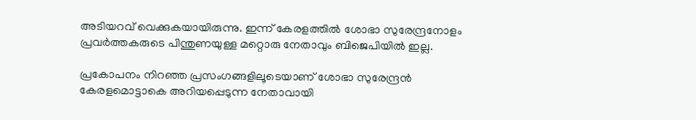അടിയറവ് വെക്കുകയായിരുന്നു. ഇന്ന് കേരളത്തിൽ ശോഭാ സുരേന്ദ്രനോളം പ്രവർത്തകരുടെ പിന്തുണയുള്ള മറ്റൊരു നേതാവും ബിജെപിയിൽ ഇല്ല.

പ്രകോപനം നിറഞ്ഞ പ്രസംഗങ്ങളിലൂടെയാണ് ശോഭാ സുരേന്ദ്രൻ കേരളമൊട്ടാകെ അറിയപ്പെടുന്ന നേതാവായി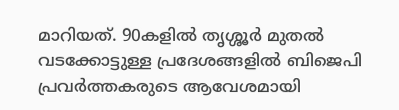മാറിയത്. 90കളിൽ തൃശ്ശൂർ മുതല്‍ വടക്കോട്ടുള്ള പ്രദേശങ്ങളിൽ ബിജെപി പ്രവർത്തകരുടെ ആവേശമായി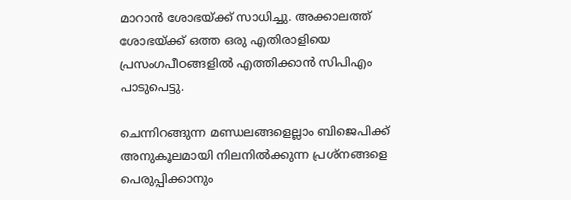മാറാൻ ശോഭയ്ക്ക് സാധിച്ചു. അക്കാലത്ത് ശോഭയ്ക്ക് ഒത്ത ഒരു എതിരാളിയെ പ്രസംഗപീഠങ്ങളിൽ എത്തിക്കാൻ സിപിഎം പാടുപെട്ടു.

ചെന്നിറങ്ങുന്ന മണ്ഡലങ്ങളെല്ലാം ബിജെപിക്ക് അനുകൂലമായി നിലനിൽക്കുന്ന പ്രശ്നങ്ങളെ പെരുപ്പിക്കാനും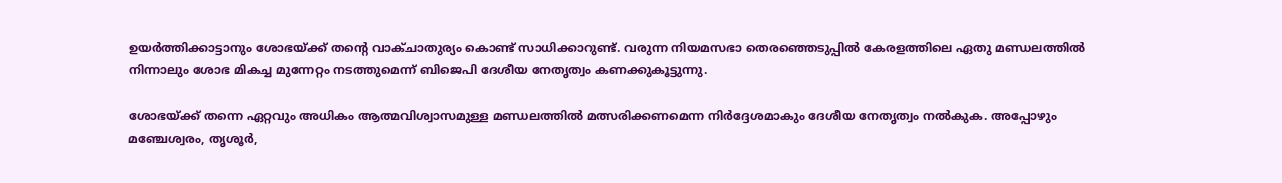ഉയർത്തിക്കാട്ടാനും ശോഭയ്ക്ക് തന്റെ വാക്ചാതുര്യം കൊണ്ട് സാധിക്കാറുണ്ട്. വരുന്ന നിയമസഭാ തെരഞ്ഞെടുപ്പിൽ കേരളത്തിലെ ഏതു മണ്ഡലത്തിൽ നിന്നാലും ശോഭ മികച്ച മുന്നേറ്റം നടത്തുമെന്ന് ബിജെപി ദേശീയ നേതൃത്വം കണക്കുകൂട്ടുന്നു.

ശോഭയ്ക്ക് തന്നെ ഏറ്റവും അധികം ആത്മവിശ്വാസമുള്ള മണ്ഡലത്തിൽ മത്സരിക്കണമെന്ന നിർദ്ദേശമാകും ദേശീയ നേതൃത്വം നൽകുക. അപ്പോഴും മഞ്ചേശ്വരം, തൃശൂർ,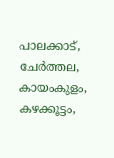പാലക്കാട്‌, ചേർത്തല, കായംകുളം, കഴക്കൂട്ടം,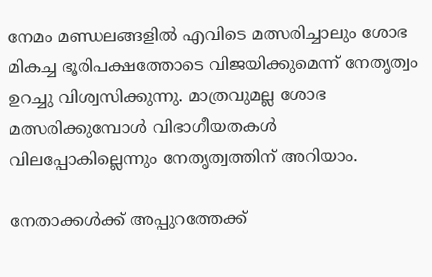നേമം മണ്ഡലങ്ങളിൽ എവിടെ മത്സരിച്ചാലും ശോഭ മികച്ച ഭൂരിപക്ഷത്തോടെ വിജയിക്കുമെന്ന് നേതൃത്വം ഉറച്ചു വിശ്വസിക്കുന്നു. മാത്രവുമല്ല ശോഭ മത്സരിക്കുമ്പോൾ വിഭാഗീയതകൾ വിലപ്പോകില്ലെന്നും നേതൃത്വത്തിന് അറിയാം.

നേതാക്കൾക്ക് അപ്പുറത്തേക്ക്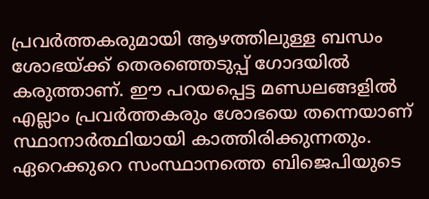പ്രവർത്തകരുമായി ആഴത്തിലുള്ള ബന്ധം ശോഭയ്ക്ക് തെരഞ്ഞെടുപ്പ് ഗോദയിൽ കരുത്താണ്. ഈ പറയപ്പെട്ട മണ്ഡലങ്ങളിൽ എല്ലാം പ്രവർത്തകരും ശോഭയെ തന്നെയാണ് സ്ഥാനാർത്ഥിയായി കാത്തിരിക്കുന്നതും. ഏറെക്കുറെ സംസ്ഥാനത്തെ ബിജെപിയുടെ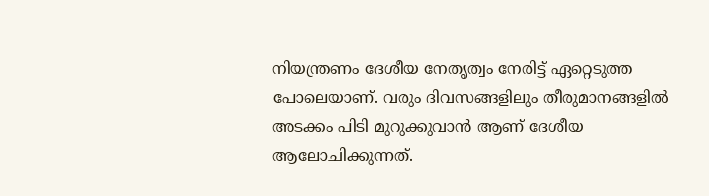നിയന്ത്രണം ദേശീയ നേതൃത്വം നേരിട്ട് ഏറ്റെടുത്ത പോലെയാണ്. വരും ദിവസങ്ങളിലും തീരുമാനങ്ങളിൽ അടക്കം പിടി മുറുക്കുവാൻ ആണ് ദേശീയ ആലോചിക്കുന്നത്.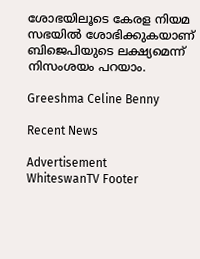ശോഭയിലൂടെ കേരള നിയമ സഭയിൽ ശോഭിക്കുകയാണ് ബിജെപിയുടെ ലക്ഷ്യമെന്ന് നിസംശയം പറയാം.

Greeshma Celine Benny

Recent News

Advertisement
WhiteswanTV Footer